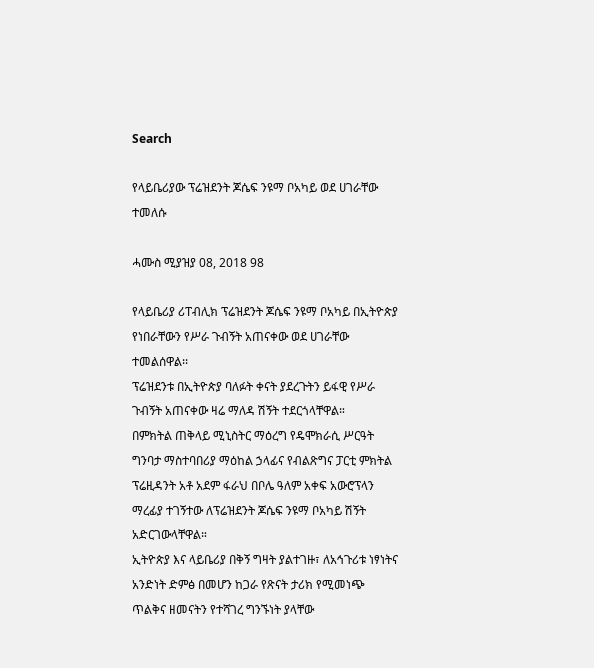Search

የላይቤሪያው ፕሬዝደንት ጆሴፍ ንዩማ ቦአካይ ወደ ሀገራቸው ተመለሱ

ሓሙስ ሚያዝያ 08, 2018 98

የላይቤሪያ ሪፐብሊክ ፕሬዝደንት ጆሴፍ ንዩማ ቦአካይ በኢትዮጵያ የነበራቸውን የሥራ ጉብኝት አጠናቀው ወደ ሀገራቸው ተመልሰዋል፡፡
ፕሬዝደንቱ በኢትዮጵያ ባለፉት ቀናት ያደረጉትን ይፋዊ የሥራ ጉብኝት አጠናቀው ዛሬ ማለዳ ሽኝት ተደርጎላቸዋል።
በምክትል ጠቅላይ ሚኒስትር ማዕረግ የዴሞክራሲ ሥርዓት ግንባታ ማስተባበሪያ ማዕከል ኃላፊና የብልጽግና ፓርቲ ምክትል ፕሬዚዳንት አቶ አደም ፋራህ በቦሌ ዓለም አቀፍ አውሮፕላን ማረፊያ ተገኝተው ለፕሬዝደንት ጆሴፍ ንዩማ ቦአካይ ሽኝት አድርገውላቸዋል።
ኢትዮጵያ እና ላይቤሪያ በቅኝ ግዛት ያልተገዙ፣ ለአኅጉሪቱ ነፃነትና አንድነት ድምፅ በመሆን ከጋራ የጽናት ታሪክ የሚመነጭ ጥልቅና ዘመናትን የተሻገረ ግንኙነት ያላቸው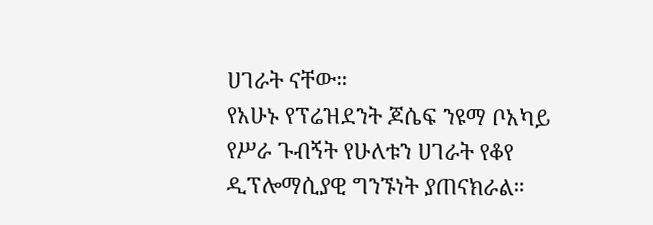ሀገራት ናቸው።
የአሁኑ የፕሬዝደንት ጆሴፍ ንዩማ ቦአካይ የሥራ ጉብኝት የሁለቱን ሀገራት የቆየ ዲፕሎማሲያዊ ግንኙነት ያጠናክራል።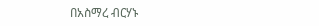በአስማረ ብርሃኑ